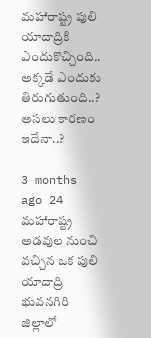మహారాష్ట్ర పులి యాదాద్రికి ఎందుకొచ్చింది.. అక్కడే ఎందుకు తిరుగుతుంది..? అసలు కారణం ఇదేనా..?

3 months ago 24
మహారాష్ట్ర అడవుల నుంచి వచ్చిన ఒక పులి యాదాద్రి భువనగిరి జిల్లాలో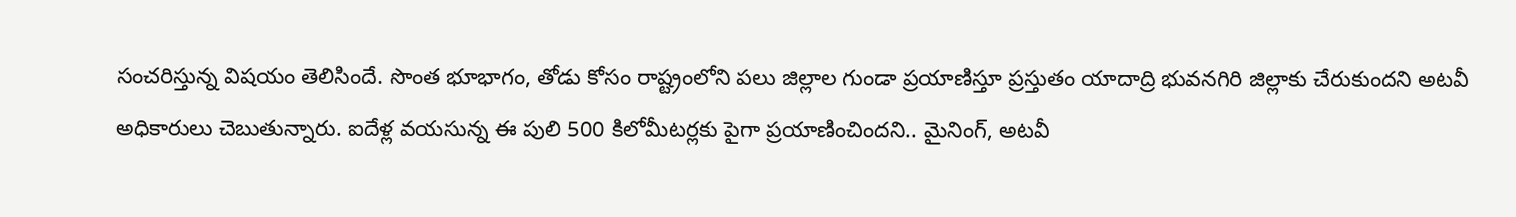సంచరిస్తున్న విషయం తెలిసిందే. సొంత భూభాగం, తోడు కోసం రాష్ట్రంలోని పలు జిల్లాల గుండా ప్రయాణిస్తూ ప్రస్తుతం యాదాద్రి భువనగిరి జిల్లాకు చేరుకుందని అటవీ అధికారులు చెబుతున్నారు. ఐదేళ్ల వయసున్న ఈ పులి 500 కిలోమీటర్లకు పైగా ప్రయాణించిందని.. మైనింగ్, అటవీ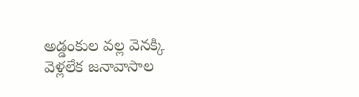అడ్డంకుల వల్ల వెనక్కి వెళ్లలేక జనావాసాల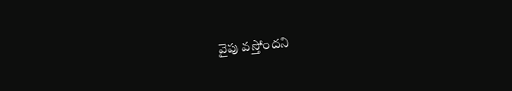వైపు వస్తోందని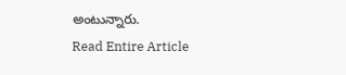అంటున్నారు.
Read Entire Article